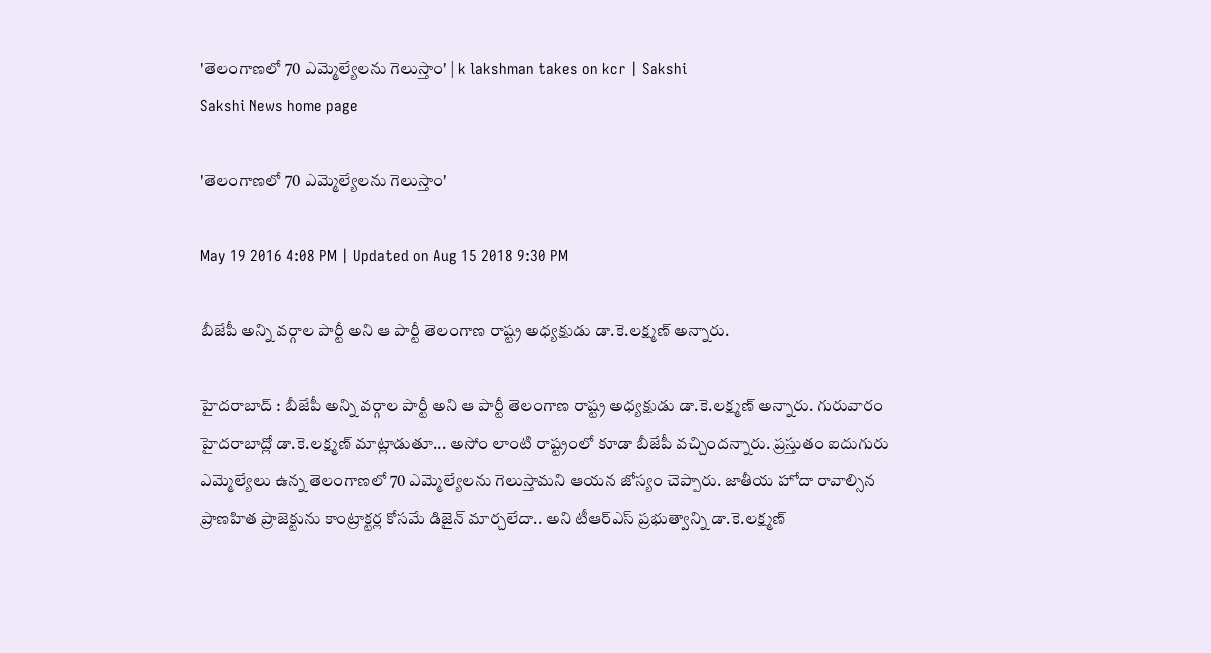'తెలంగాణలో 70 ఎమ్మెల్యేలను గెలుస్తాం' | k lakshman takes on kcr | Sakshi
Sakshi News home page

'తెలంగాణలో 70 ఎమ్మెల్యేలను గెలుస్తాం'

May 19 2016 4:08 PM | Updated on Aug 15 2018 9:30 PM

బీజేపీ అన్ని వర్గాల పార్టీ అని ఆ పార్టీ తెలంగాణ రాష్ట్ర అధ్యక్షుడు డా.కె.లక్ష్మణ్ అన్నారు.

హైదరాబాద్ : బీజేపీ అన్ని వర్గాల పార్టీ అని ఆ పార్టీ తెలంగాణ రాష్ట్ర అధ్యక్షుడు డా.కె.లక్ష్మణ్ అన్నారు. గురువారం హైదరాబాద్లో డా.కె.లక్ష్మణ్ మాట్లాడుతూ... అసోం లాంటి రాష్ట్రంలో కూడా బీజేపీ వచ్చిందన్నారు. ప్రస్తుతం ఐదుగురు ఎమ్మెల్యేలు ఉన్న తెలంగాణలో 70 ఎమ్మెల్యేలను గెలుస్తామని ఆయన జోస్యం చెప్పారు. జాతీయ హోదా రావాల్సిన ప్రాణహిత ప్రాజెక్టును కాంట్రాక్టర్ల కోసమే డిజైన్ మార్చలేదా.. అని టీఆర్ఎస్ ప్రభుత్వాన్ని డా.కె.లక్ష్మణ్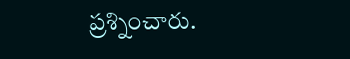ప్రశ్నించారు.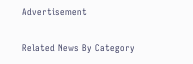Advertisement

Related News By Category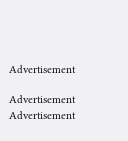Advertisement

Advertisement
Advertisement